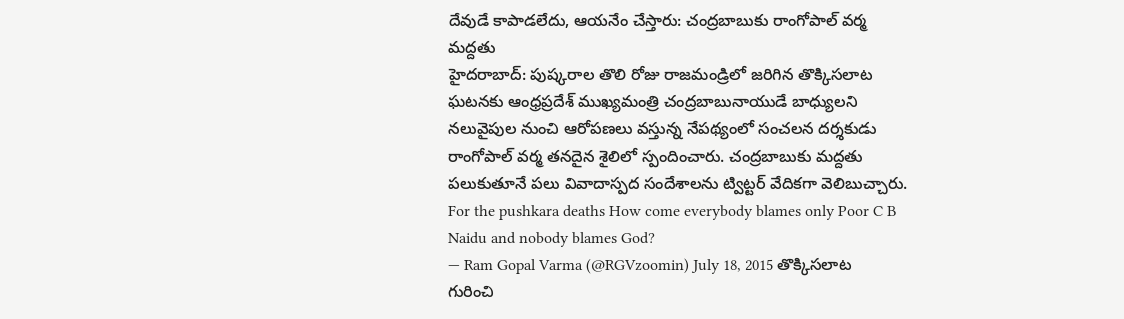దేవుడే కాపాడలేదు, ఆయనేం చేస్తారు: చంద్రబాబుకు రాంగోపాల్ వర్మ మద్దతు
హైదరాబాద్: పుష్కరాల తొలి రోజు రాజమండ్రిలో జరిగిన తొక్కిసలాట ఘటనకు ఆంధ్రప్రదేశ్ ముఖ్యమంత్రి చంద్రబాబునాయుడే బాధ్యులని నలువైపుల నుంచి ఆరోపణలు వస్తున్న నేపథ్యంలో సంచలన దర్శకుడు రాంగోపాల్ వర్మ తనదైన శైలిలో స్పందించారు. చంద్రబాబుకు మద్దతు పలుకుతూనే పలు వివాదాస్పద సందేశాలను ట్విట్టర్ వేదికగా వెలిబుచ్చారు.
For the pushkara deaths How come everybody blames only Poor C B Naidu and nobody blames God?
— Ram Gopal Varma (@RGVzoomin) July 18, 2015 తొక్కిసలాట గురించి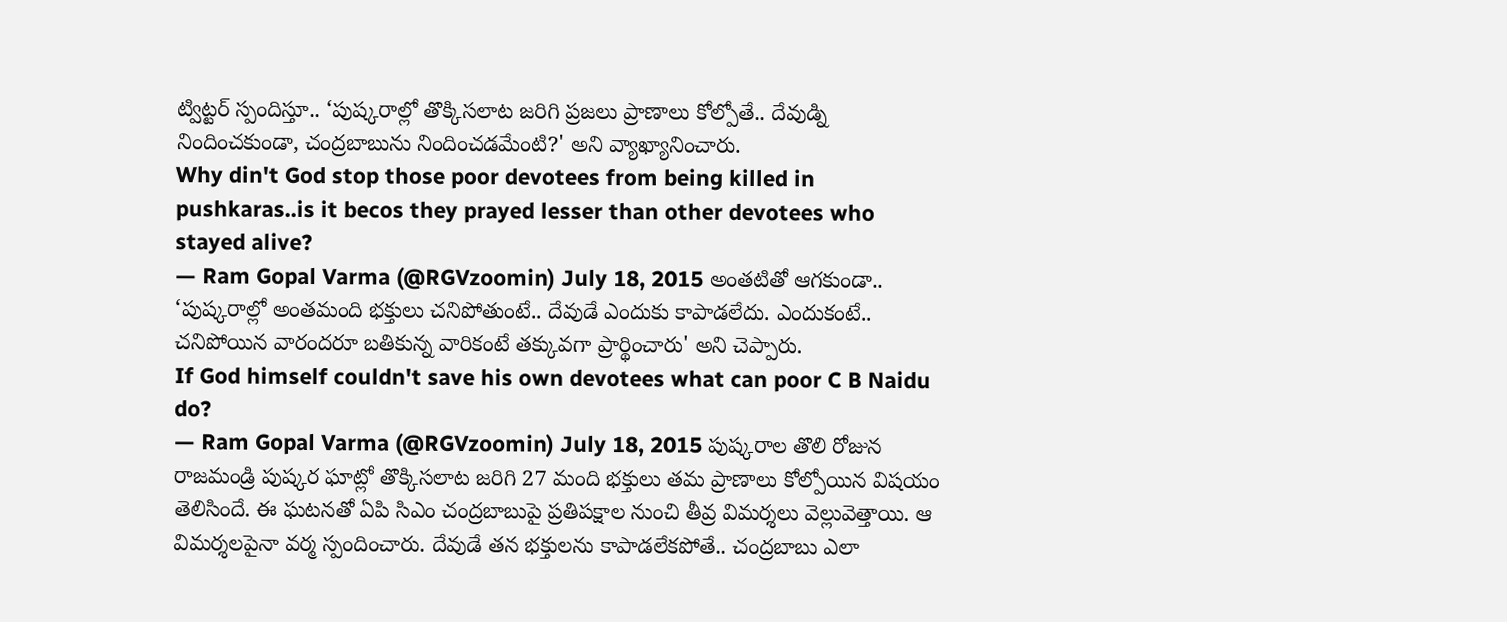ట్విట్టర్ స్పందిస్తూ.. ‘పుష్కరాల్లో తొక్కిసలాట జరిగి ప్రజలు ప్రాణాలు కోల్పోతే.. దేవుడ్ని నిందించకుండా, చంద్రబాబును నిందించడమేంటి?' అని వ్యాఖ్యానించారు.
Why din't God stop those poor devotees from being killed in pushkaras..is it becos they prayed lesser than other devotees who stayed alive?
— Ram Gopal Varma (@RGVzoomin) July 18, 2015 అంతటితో ఆగకుండా.. ‘పుష్కరాల్లో అంతమంది భక్తులు చనిపోతుంటే.. దేవుడే ఎందుకు కాపాడలేదు. ఎందుకంటే.. చనిపోయిన వారందరూ బతికున్న వారికంటే తక్కువగా ప్రార్థించారు' అని చెప్పారు.
If God himself couldn't save his own devotees what can poor C B Naidu do?
— Ram Gopal Varma (@RGVzoomin) July 18, 2015 పుష్కరాల తొలి రోజున రాజమండ్రి పుష్కర ఘాట్లో తొక్కిసలాట జరిగి 27 మంది భక్తులు తమ ప్రాణాలు కోల్పోయిన విషయం తెలిసిందే. ఈ ఘటనతో ఏపి సిఎం చంద్రబాబుపై ప్రతిపక్షాల నుంచి తీవ్ర విమర్శలు వెల్లువెత్తాయి. ఆ విమర్శలపైనా వర్మ స్పందించారు. దేవుడే తన భక్తులను కాపాడలేకపోతే.. చంద్రబాబు ఎలా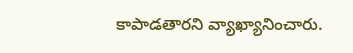కాపాడతారని వ్యాఖ్యానించారు.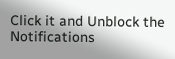Click it and Unblock the Notifications